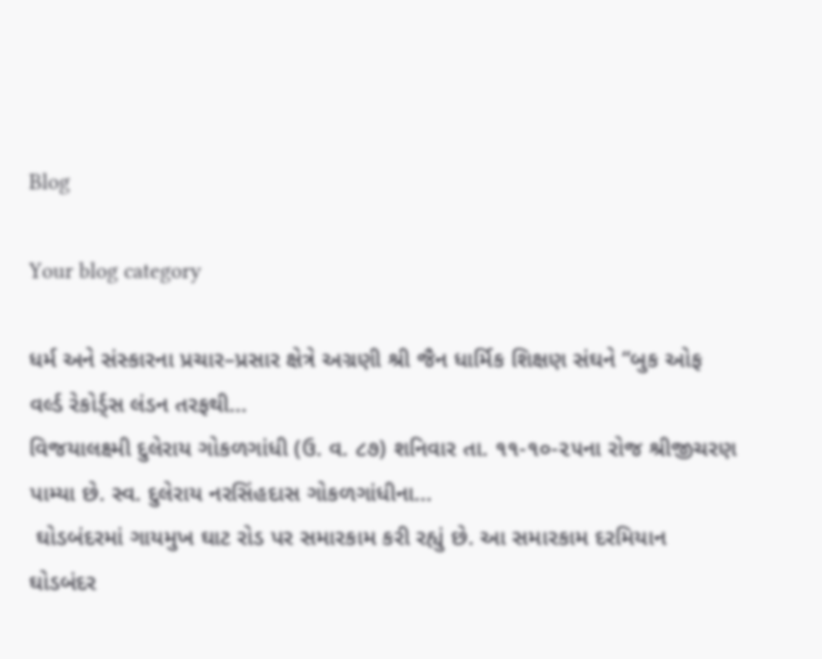Blog

Your blog category

ધર્મ અને સંસ્કારના પ્રચાર–પ્રસાર ક્ષેત્રે અગ્રણી શ્રી જૈન ધાર્મિક શિક્ષણ સંઘને “બુક ઓફ વર્લ્ડ રેકોર્ડ્સ લંડન તરફથી...
વિજયાલક્ષ્મી દુલેરાય ગોકળગાંધી (ઉ. વ. ૮૭) શનિવાર તા. ૧૧-૧૦-૨૫ના રોજ શ્રીજીચરણ પામ્યા છે. સ્વ. દુલેરાય નરસિંહદાસ ગોકળગાંધીના...
 ઘોડબંદરમાં ગાયમુખ ઘાટ રોડ પર સમારકામ કરી રહ્યું છે. આ સમારકામ દરમિયાન ઘોડબંદર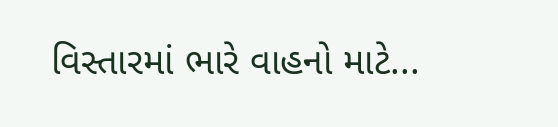વિસ્તારમાં ભારે વાહનો માટે...